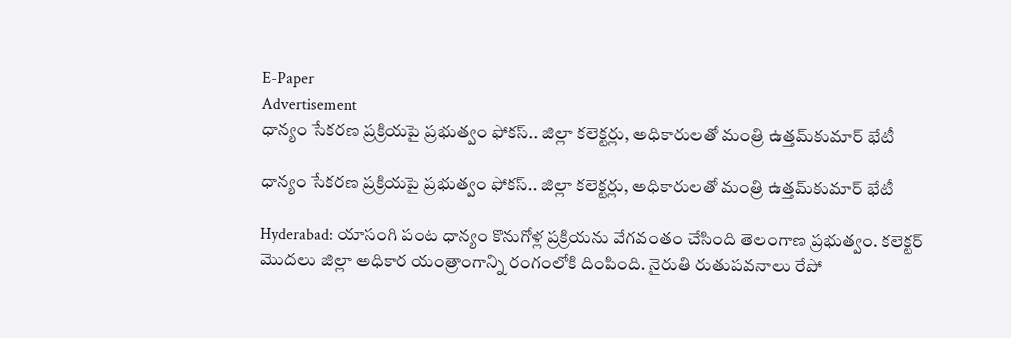E-Paper
Advertisement
ధాన్యం సేకరణ ప్రక్రియపై ప్రభుత్వం ఫోకస్.. జిల్లా కలెక్టర్లు, అధికారులతో మంత్రి ఉత్తమ్‌కుమార్ భేటీ

ధాన్యం సేకరణ ప్రక్రియపై ప్రభుత్వం ఫోకస్.. జిల్లా కలెక్టర్లు, అధికారులతో మంత్రి ఉత్తమ్‌కుమార్ భేటీ

Hyderabad: యాసంగి పంట ధాన్యం కొనుగోళ్ల ప్రక్రియను వేగవంతం చేసింది తెలంగాణ ప్రభుత్వం. కలెక్టర్‌ మొదలు జిల్లా అధికార యంత్రాంగాన్ని రంగంలోకి దింపింది. నైరుతి రుతుపవనాలు రేపో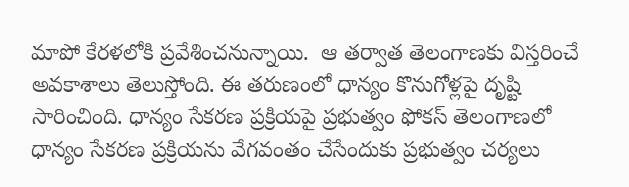మాపో కేరళలోకి ప్రవేశించనున్నాయి.  ఆ తర్వాత తెలంగాణకు విస్తరించే అవకాశాలు తెలుస్తోంది. ఈ తరుణంలో ధాన్యం కొనుగోళ్లపై దృష్టి సారించింది. ధాన్యం సేకరణ ప్రక్రియపై ప్రభుత్వం ఫోకస్ తెలంగాణలో ధాన్యం సేకరణ ప్రక్రియను వేగవంతం చేసేందుకు ప్రభుత్వం చర్యలు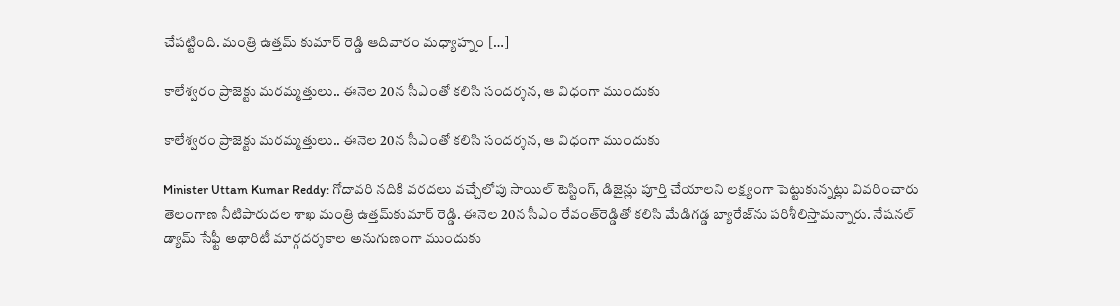చేపట్టింది. మంత్రి ఉత్తమ్ కుమార్ రెడ్డి ఆదివారం మధ్యాహ్నం […]

కాలేశ్వరం ప్రాజెక్టు మరమ్మత్తులు.. ఈనెల 20న సీఎంతో కలిసి సందర్శన, ఆ విధంగా ముందుకు

కాలేశ్వరం ప్రాజెక్టు మరమ్మత్తులు.. ఈనెల 20న సీఎంతో కలిసి సందర్శన, ఆ విధంగా ముందుకు

Minister Uttam Kumar Reddy: గోదావరి నదికి వరదలు వచ్చేలోపు సాయిల్ టెస్టింగ్‌, డిజైన్లు పూర్తి చేయాలని లక్ష్యంగా పెట్టుకున్నట్లు వివరించారు తెలంగాణ నీటిపారుదల శాఖ మంత్రి ఉత్తమ్‌కుమార్ రెడ్డి. ఈనెల 20న సీఎం రేవంత్‌రెడ్డితో కలిసి మేడిగడ్డ బ్యారేజ్‌‌ను పరిశీలిస్తామన్నారు. నేషనల్ డ్యామ్ సేఫ్టీ అథారిటీ మార్గదర్శకాల అనుగుణంగా ముందుకు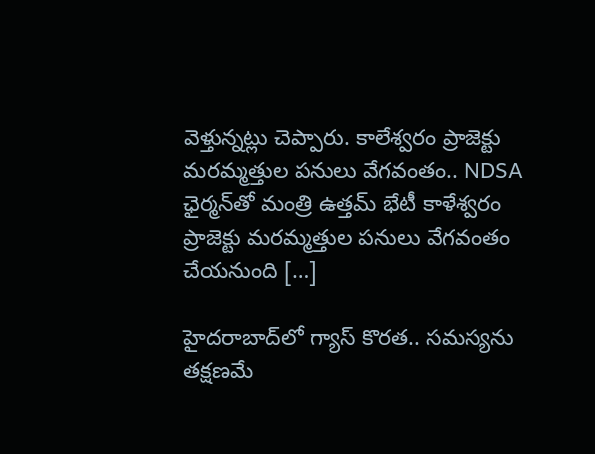వెళ్తున్నట్లు చెప్పారు. కాలేశ్వరం ప్రాజెక్టు మరమ్మత్తుల పనులు వేగవంతం.. NDSA ఛైర్మన్‌తో మంత్రి ఉత్తమ్ భేటీ కాళేశ్వరం ప్రాజెక్టు మరమ్మత్తుల పనులు వేగవంతం చేయనుంది […]

హైదరాబాద్‌లో గ్యాస్ కొరత.. సమస్యను తక్షణమే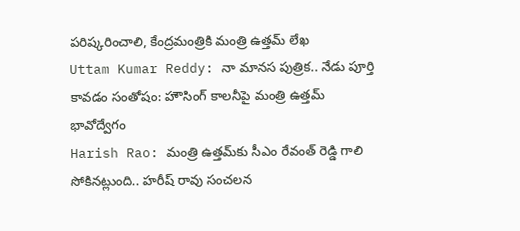పరిష్కరించాలి, కేంద్రమంత్రికి మంత్రి ఉత్తమ్ లేఖ
Uttam Kumar Reddy: నా మానస పుత్రిక.. నేడు పూర్తి కావడం సంతోషం: హౌసింగ్ కాలనీపై మంత్రి ఉత్తమ్ భావోద్వేగం
Harish Rao: మంత్రి ఉత్తమ్‌కు సీఎం రేవంత్ రెడ్డి గాలి సోకినట్లుంది.. హరీష్ రావు సంచలన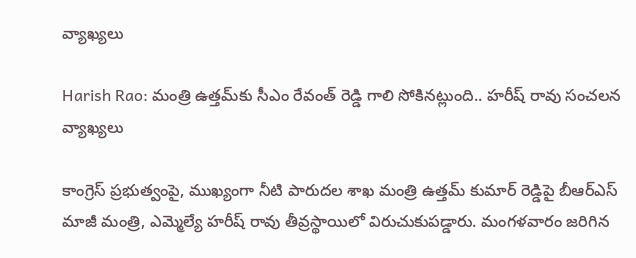వ్యాఖ్యలు

Harish Rao: మంత్రి ఉత్తమ్‌కు సీఎం రేవంత్ రెడ్డి గాలి సోకినట్లుంది.. హరీష్ రావు సంచలన వ్యాఖ్యలు

కాంగ్రెస్ ప్రభుత్వంపై, ముఖ్యంగా నీటి పారుదల శాఖ మంత్రి ఉత్తమ్ కుమార్ రెడ్డిపై బీఆర్ఎస్ మాజీ మంత్రి, ఎమ్మెల్యే హరీష్ రావు తీవ్రస్థాయిలో విరుచుకుపడ్డారు. మంగళవారం జరిగిన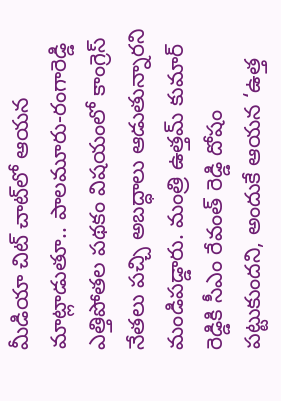మీడియా చిట్ చాట్‌లో ఆయన మాట్లాడుతూ.. పాలమూరు-రంగారెడ్డి ఎత్తిపోతల పథకం విషయంలో కాంగ్రెస్ నేతలు పచ్చి అబద్ధాలు ఆడుతున్నారని మండిపడ్డారు. మంత్రి ఉత్తమ్ కుమార్ రెడ్డికి సీఎం రేవంత్ రెడ్డి దోషం పట్టుకుందని, అందుకే ఆయన ‘ఉత్త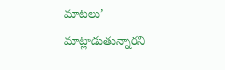మాటలు’ మాట్లాడుతున్నారని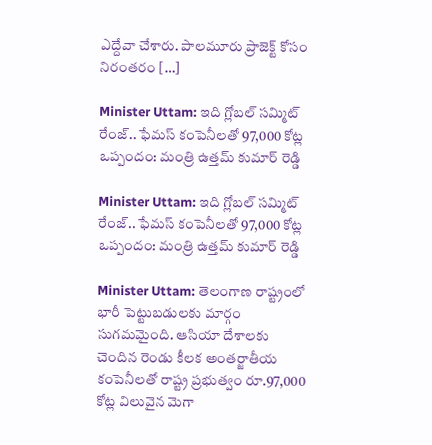ఎద్దేవా చేశారు. పాలమూరు ప్రాజెక్ట్ కోసం నిరంతరం […]

Minister Uttam: ఇది గ్లోబల్ సమ్మిట్ రేంజ్.. ఫేమస్ కంపెనీలతో 97,000 కోట్ల ఒప్పందం: మంత్రి ఉత్తమ్ కుమార్ రెడ్డి

Minister Uttam: ఇది గ్లోబల్ సమ్మిట్ రేంజ్.. ఫేమస్ కంపెనీలతో 97,000 కోట్ల ఒప్పందం: మంత్రి ఉత్తమ్ కుమార్ రెడ్డి

Minister Uttam: తెలంగాణ రాష్ట్రంలో భారీ పెట్టుబడులకు మార్గం సుగమమైంది. ఆసియా దేశాలకు చెందిన రెండు కీలక అంతర్జాతీయ కంపెనీలతో రాష్ట్ర ప్రభుత్వం రూ.97,000 కోట్ల విలువైన మెగా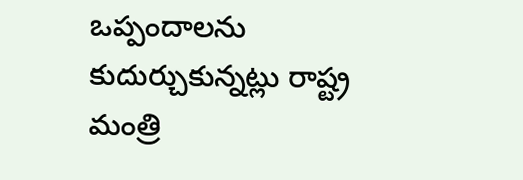ఒప్పందాలను కుదుర్చుకున్నట్లు రాష్ట్ర మంత్రి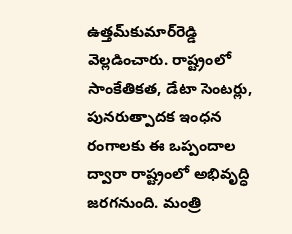ఉత్తమ్‌కుమార్‌రెడ్డి వెల్లడించారు. రాష్ట్రంలో సాంకేతికత, డేటా సెంటర్లు, పునరుత్పాదక ఇంధన రంగాలకు ఈ ఒప్పందాల ద్వారా రాష్ట్రంలో అభివృద్ధి జరగనుంది. మంత్రి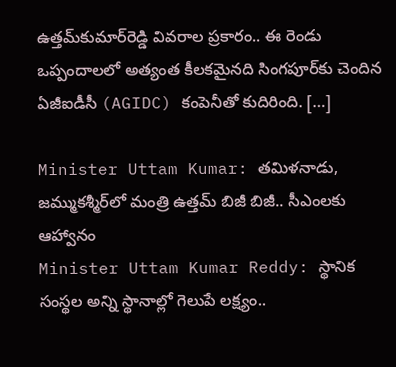ఉత్తమ్‌కుమార్‌రెడ్డి వివరాల ప్రకారం.. ఈ రెండు ఒప్పందాలలో అత్యంత కీలకమైనది సింగపూర్‌కు చెందిన ఏజీఐడీసీ (AGIDC) కంపెనీతో కుదిరింది. […]

Minister Uttam Kumar: తమిళనాడు, జమ్ముకశ్మీర్‌లో మంత్రి ఉత్తమ్ బిజీ బిజీ.. సీఎంలకు ఆహ్వానం
Minister Uttam Kumar Reddy: స్థానిక సంస్థల అన్ని స్థానాల్లో గెలుపే లక్ష్యం..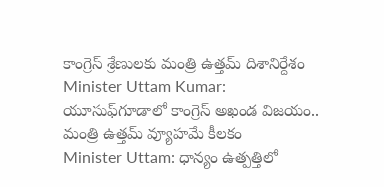కాంగ్రెస్ శ్రేణులకు మంత్రి ఉత్తమ్ దిశానిర్దేశం
Minister Uttam Kumar: యూసుఫ్‌గూడాలో కాంగ్రెస్ అఖండ విజయం.. మంత్రి ఉత్తమ్ వ్యూహమే కీలకం
Minister Uttam: ధాన్యం ఉత్పత్తిలో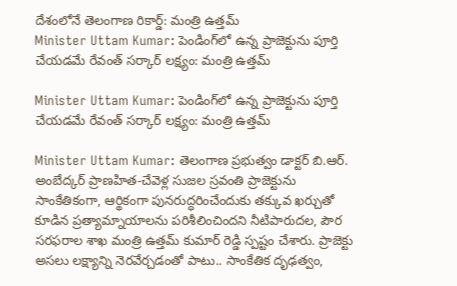దేశంలోనే తెలంగాణ రికార్డ్: మంత్రి ఉత్తమ్
Minister Uttam Kumar: పెండింగ్‌లో ఉన్న ప్రాజెక్టును పూర్తి చేయడమే రేవంత్ సర్కార్ లక్ష్యం: మంత్రి ఉత్తమ్

Minister Uttam Kumar: పెండింగ్‌లో ఉన్న ప్రాజెక్టును పూర్తి చేయడమే రేవంత్ సర్కార్ లక్ష్యం: మంత్రి ఉత్తమ్

Minister Uttam Kumar: తెలంగాణ ప్రభుత్వం డాక్టర్ బి.ఆర్. అంబేద్కర్ ప్రాణహిత-చేవెళ్ల సుజల స్రవంతి ప్రాజెక్టును సాంకేతికంగా, ఆర్థికంగా పునరుద్ధరించేందుకు తక్కువ ఖర్చుతో కూడిన ప్రత్యామ్నాయాలను పరిశీలించిందని నీటిపారుదల, పౌర సరఫరాల శాఖ మంత్రి ఉత్తమ్ కుమార్ రెడ్డి స్పష్టం చేశారు. ప్రాజెక్టు అసలు లక్ష్యాన్ని నెరవేర్చడంతో పాటు.. సాంకేతిక దృఢత్వం,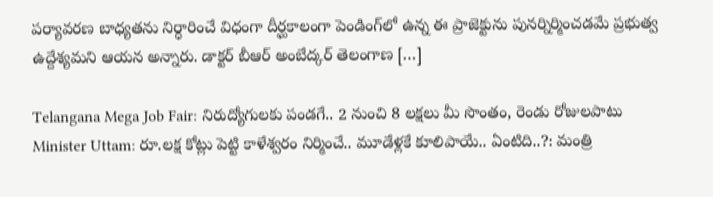పర్యావరణ బాధ్యతను నిర్ధారించే విధంగా దీర్ఘకాలంగా పెండింగ్‌లో ఉన్న ఈ ప్రాజెక్టును పునర్నిర్మించడమే ప్రభుత్వ ఉద్దేశ్యమని ఆయన అన్నారు. డాక్టర్ బీఆర్ అంబేద్కర్ తెలంగాణ […]

Telangana Mega Job Fair: నిరుద్యోగులకు పండగే.. 2 నుంచి 8 లక్షలు మీ సొంతం, రెండు రోజులపాటు
Minister Uttam: రూ.లక్ష కోట్లు పెట్టి కాళేశ్వరం నిర్మించే.. మూడేళ్లకే కూలిపాయే.. ఏంటిది..?: మంత్రి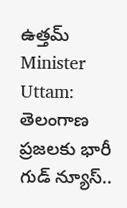ఉత్తమ్
Minister Uttam: తెలంగాణ ప్రజలకు భారీ గుడ్ న్యూస్..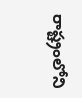రాష్ట్రంలోని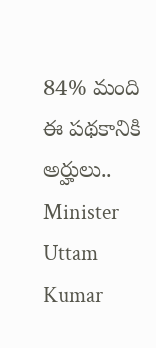84% మంది ఈ పథకానికి అర్హులు..
Minister Uttam Kumar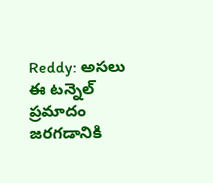Reddy: అసలు ఈ టన్నెల్ ప్రమాదం జరగడానికి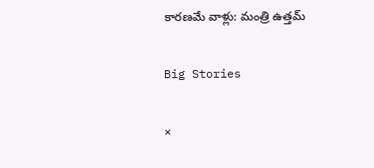కారణమే వాళ్లు: మంత్రి ఉత్తమ్

Big Stories

×